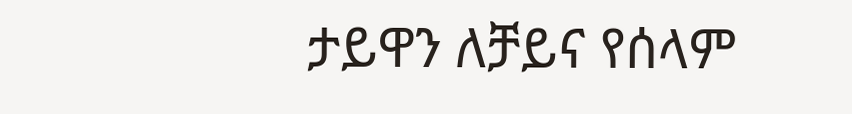ታይዋን ለቻይና የሰላም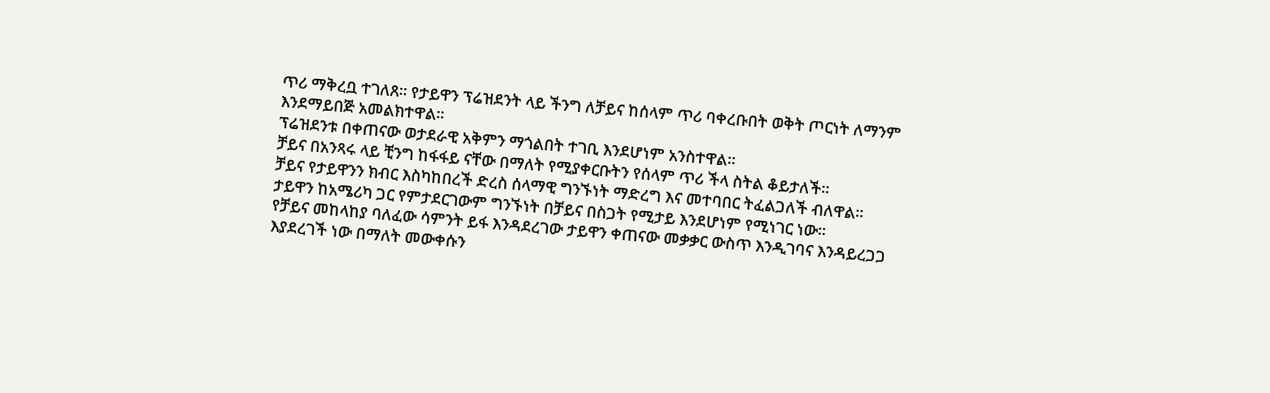ጥሪ ማቅረቧ ተገለጸ፡፡ የታይዋን ፕሬዝደንት ላይ ችንግ ለቻይና ከሰላም ጥሪ ባቀረቡበት ወቅት ጦርነት ለማንም እንደማይበጅ አመልክተዋል።
ፕሬዝደንቱ በቀጠናው ወታደራዊ አቅምን ማጎልበት ተገቢ እንደሆነም አንስተዋል።
ቻይና በአንጻሩ ላይ ቺንግ ከፋፋይ ናቸው በማለት የሚያቀርቡትን የሰላም ጥሪ ችላ ስትል ቆይታለች።
ቻይና የታይዋንን ክብር እስካከበረች ድረስ ሰላማዊ ግንኙነት ማድረግ እና መተባበር ትፈልጋለች ብለዋል።
ታይዋን ከአሜሪካ ጋር የምታደርገውም ግንኙነት በቻይና በስጋት የሚታይ እንደሆነም የሚነገር ነው።
የቻይና መከላከያ ባለፈው ሳምንት ይፋ እንዳደረገው ታይዋን ቀጠናው መቃቃር ውስጥ እንዲገባና እንዳይረጋጋ እያደረገች ነው በማለት መውቀሱን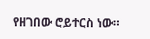የዘገበው ሮይተርስ ነው።